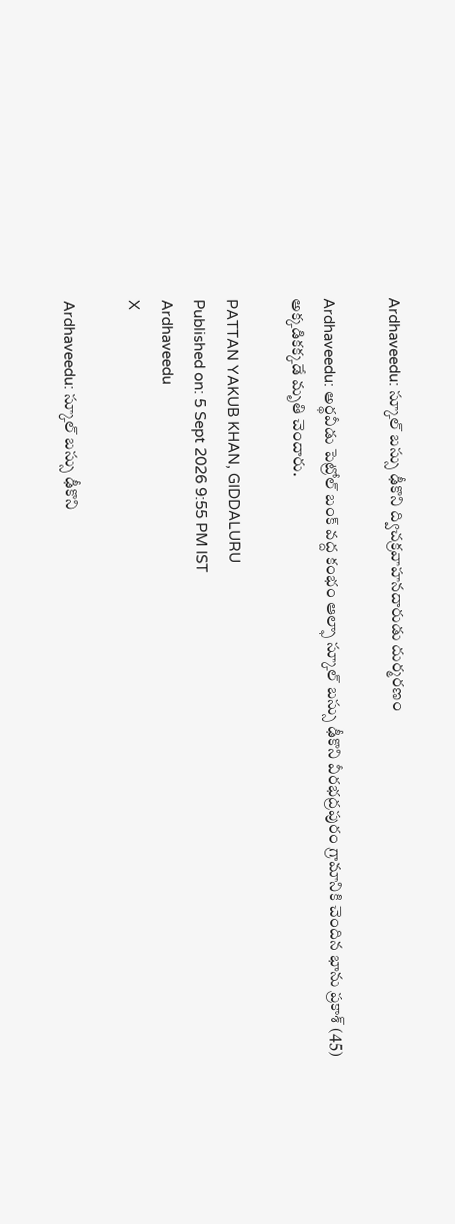Ardhaveedu: స్కూల్ బస్సు ఢీకొని ద్విచక్రవాహనదారుడు దుర్మరణం

Ardhaveedu: అర్థవీడు పెట్రోల్ బంక్ వద్ద కంభం ఆల్ఫా స్కూల్ బస్సు ఢీకొని వీరభద్రపురం గ్రామానికి చెందిన భాను ప్రకాశ్ (45) అక్కడికక్కడే మృతి చెందారు.

PATTAN YAKUB KHAN, GIDDALURU
Published on: 5 Sept 2026 9:55 PM IST
Ardhaveedu
X

Ardhaveedu: స్కూల్ బస్సు ఢీకొని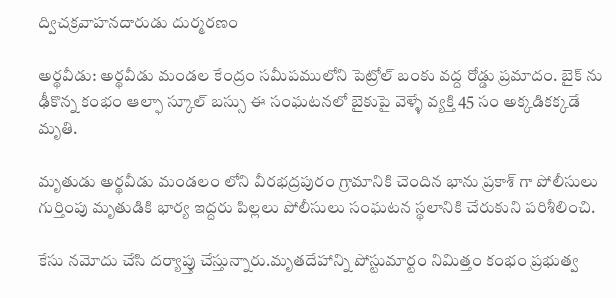ద్విచక్రవాహనదారుడు దుర్మరణం

అర్థవీడు: అర్థవీడు మండల కేంద్రం సమీపములోని పెట్రోల్ బంకు వద్ద రోడ్డు ప్రమాదం. బైక్ ను ఢీకొన్న కంభం ఆల్ఫా స్కూల్ బస్సు ఈ సంఘటనలో బైకుపై వెళ్ళే వ్యక్తి 45 సం అక్కడికక్కడే మృతి.

మృతుడు అర్థవీడు మండలం లోని వీరభద్రపురం గ్రామానికి చెందిన భాను ప్రకాశ్ గా పోలీసులు గుర్తింపు మృతుడికి భార్య ఇద్దరు పిల్లలు పోలీసులు సంఘటన స్థలానికి చేరుకుని పరిశీలించి.

కేసు నమోదు చేసి దర్యాప్తు చేస్తున్నారు.మృతదేహాన్ని పోస్టుమార్టం నిమిత్తం కంభం ప్రభుత్వ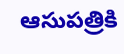ఆసుపత్రికి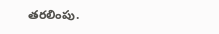తరలింపు.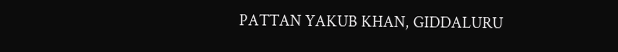PATTAN YAKUB KHAN, GIDDALURU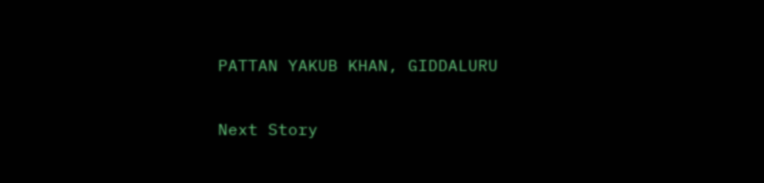PATTAN YAKUB KHAN, GIDDALURU

Next Story